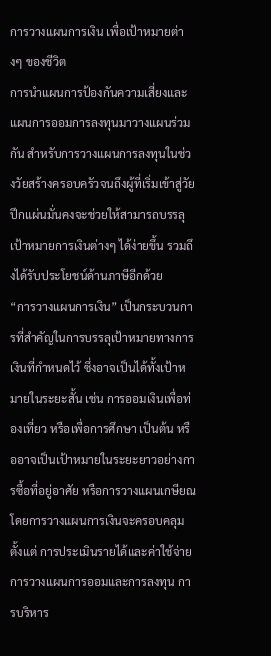การวางแผนการเงิน เพื่อเป้าหมายต่างๆ ของชีวิต
การนำแผนการป้องกันความเสี่ยงและแผนการออมการลงทุนมาวางแผนร่วมกัน สำหรับการวางแผนการลงทุนในช่วงวัยสร้างครอบครัวจนถึงผู้ที่เริ่มเข้าสู่วัยปึกแผ่นมั่นคงจะช่วยให้สามารถบรรลุเป้าหมายการเงินต่างๆ ได้ง่ายขึ้น รวมถึงได้รับประโยชน์ด้านภาษีอีกด้วย
“การวางแผนการเงิน” เป็นกระบวนการที่สำคัญในการบรรลุเป้าหมายทางการเงินที่กำหนดไว้ ซึ่งอาจเป็นได้ทั้งเป้าหมายในระยะสั้น เช่น การออมเงินเพื่อท่องเที่ยว หรือเพื่อการศึกษา เป็นต้น หรืออาจเป็นเป้าหมายในระยะยาวอย่างการซื้อที่อยู่อาศัย หรือการวางแผนเกษียณ โดยการวางแผนการเงินจะครอบคลุมตั้งแต่ การประเมินรายได้และค่าใช้จ่าย การวางแผนการออมและการลงทุน การบริหาร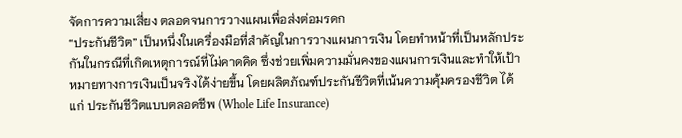จัดการความเสี่ยง ตลอดจนการวางแผนเพื่อส่งต่อมรดก
“ประกันชีวิต” เป็นหนึ่งในเครื่องมือที่สำคัญในการวางแผนการเงิน โดยทำหน้าที่เป็นหลักประกันในกรณีที่เกิดเหตุการณ์ที่ไม่คาดคิด ซึ่งช่วยเพิ่มความมั่นคงของแผนการเงินและทำให้เป้าหมายทางการเงินเป็นจริงได้ง่ายขึ้น โดยผลิตภัณฑ์ประกันชีวิตที่เน้นความคุ้มครองชีวิต ได้แก่ ประกันชีวิตแบบตลอดชีพ (Whole Life Insurance)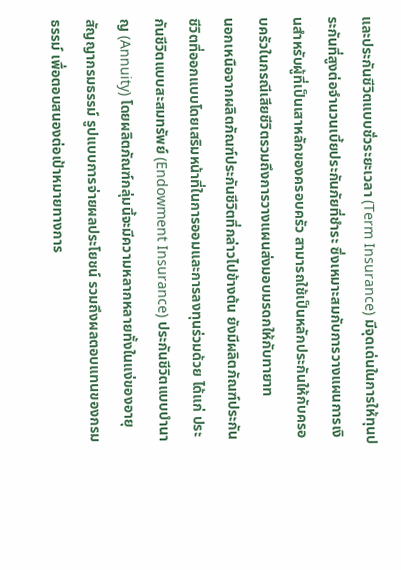และประกันชีวิตแบบชั่วระยะเวลา (Term Insurance) มีจุดเด่นในการให้ทุนประกันที่สูงต่อจำนวนเบี้ยประกันภัยที่ชำระ ซึ่งเหมาะสมกับการวางแผนการเงินสำหรับผู้ที่เป็นเสาหลักของครอบครัว สามารถใช้เป็นหลักประกันให้กับครอบครัวในกรณีเสียชีวิตรวมถึงการวางแผนส่งมอบมรดกให้กับทายาท
นอกเหนือจากผลิตภัณฑ์ประกันชีวิตที่กล่าวไปข้างต้น ยังมีผลิตภัณฑ์ประกันชีวิตที่ออกแบบโดยเสริมหน้าที่ในการออมและการลงทุนร่วมด้วย ได้แก่ ประกันชีวิตแบบสะสมทรัพย์ (Endowment Insurance) ประกันชีวิตแบบบำนาญ (Annuity) โดยผลิตภัณฑ์กลุ่มนี้จะมีความหลากหลายทั้งในแง่ของอายุสัญญากรมธรรม์ รูปแบบการจ่ายผลประโยชน์ รวมถึงผลตอบแทนของกรมธรรม์ เพื่อตอบสนองต่อเป้าหมายทางการ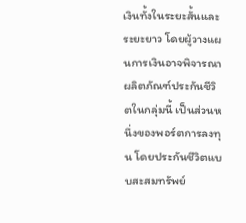เงินทั้งในระยะสั้นและระยะยาว โดยผู้วางแผนการเงินอาจพิจารณาผลิตภัณฑ์ประกันชีวิตในกลุ่มนี้ เป็นส่วนหนึ่งของพอร์ตการลงทุน โดยประกันชีวิตแบบสะสมทรัพย์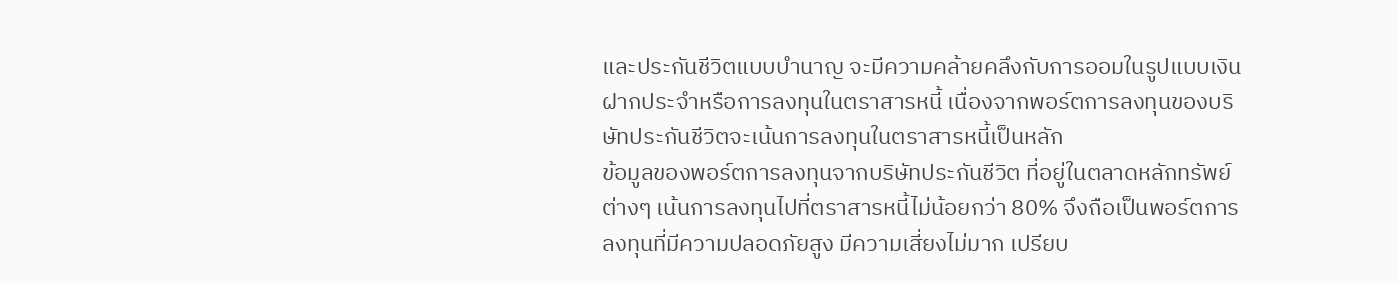และประกันชีวิตแบบบำนาญ จะมีความคล้ายคลึงกับการออมในรูปแบบเงินฝากประจำหรือการลงทุนในตราสารหนี้ เนื่องจากพอร์ตการลงทุนของบริษัทประกันชีวิตจะเน้นการลงทุนในตราสารหนี้เป็นหลัก
ข้อมูลของพอร์ตการลงทุนจากบริษัทประกันชีวิต ที่อยู่ในตลาดหลักทรัพย์ต่างๆ เน้นการลงทุนไปที่ตราสารหนี้ไม่น้อยกว่า 80% จึงถือเป็นพอร์ตการลงทุนที่มีความปลอดภัยสูง มีความเสี่ยงไม่มาก เปรียบ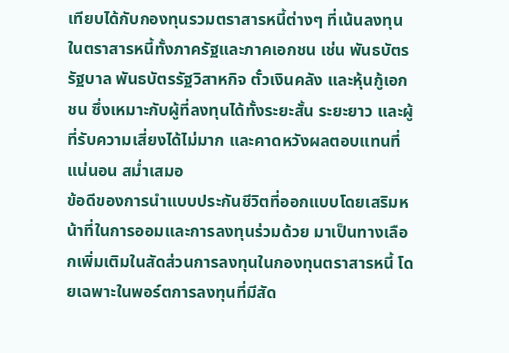เทียบได้กับกองทุนรวมตราสารหนี้ต่างๆ ที่เน้นลงทุนในตราสารหนี้ทั้งภาครัฐและภาคเอกชน เช่น พันธบัตรรัฐบาล พันธบัตรรัฐวิสาหกิจ ตั๋วเงินคลัง และหุ้นกู้เอกชน ซึ่งเหมาะกับผู้ที่ลงทุนได้ทั้งระยะสั้น ระยะยาว และผู้ที่รับความเสี่ยงได้ไม่มาก และคาดหวังผลตอบแทนที่แน่นอน สม่ำเสมอ
ข้อดีของการนำแบบประกันชีวิตที่ออกแบบโดยเสริมหน้าที่ในการออมและการลงทุนร่วมด้วย มาเป็นทางเลือกเพิ่มเติมในสัดส่วนการลงทุนในกองทุนตราสารหนี้ โดยเฉพาะในพอร์ตการลงทุนที่มีสัด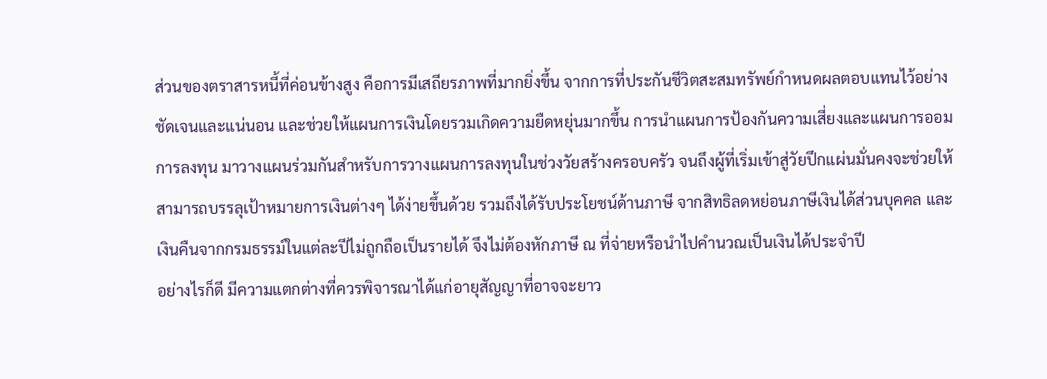ส่วนของตราสารหนี้ที่ค่อนข้างสูง คือการมีเสถียรภาพที่มากยิ่งขึ้น จากการที่ประกันชีวิตสะสมทรัพย์กำหนดผลตอบแทนไว้อย่างชัดเจนและแน่นอน และช่วยให้แผนการเงินโดยรวมเกิดความยืดหยุ่นมากขึ้น การนำแผนการป้องกันความเสี่ยงและแผนการออมการลงทุน มาวางแผนร่วมกันสำหรับการวางแผนการลงทุนในช่วงวัยสร้างครอบครัว จนถึงผู้ที่เริ่มเข้าสู่วัยปึกแผ่นมั่นคงจะช่วยให้สามารถบรรลุเป้าหมายการเงินต่างๆ ได้ง่ายขึ้นด้วย รวมถึงได้รับประโยชน์ด้านภาษี จากสิทธิลดหย่อนภาษีเงินได้ส่วนบุคคล และเงินคืนจากกรมธรรม์ในแต่ละปีไม่ถูกถือเป็นรายได้ จึงไม่ต้องหักภาษี ณ ที่จ่ายหรือนำไปคำนวณเป็นเงินได้ประจำปี
อย่างไรก็ดี มีความแตกต่างที่ควรพิจารณาได้แก่อายุสัญญาที่อาจจะยาว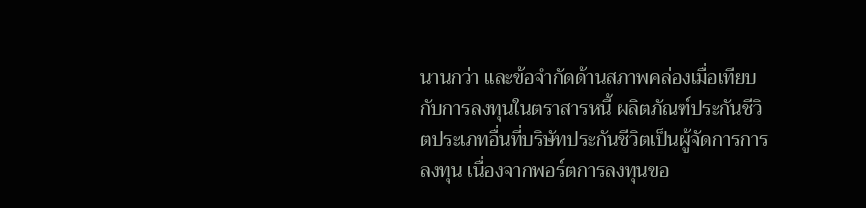นานกว่า และข้อจำกัดด้านสภาพคล่องเมื่อเทียบกับการลงทุนในตราสารหนี้ ผลิตภัณฑ์ประกันชีวิตประเภทอื่นที่บริษัทประกันชีวิตเป็นผู้จัดการการลงทุน เนื่องจากพอร์ตการลงทุนขอ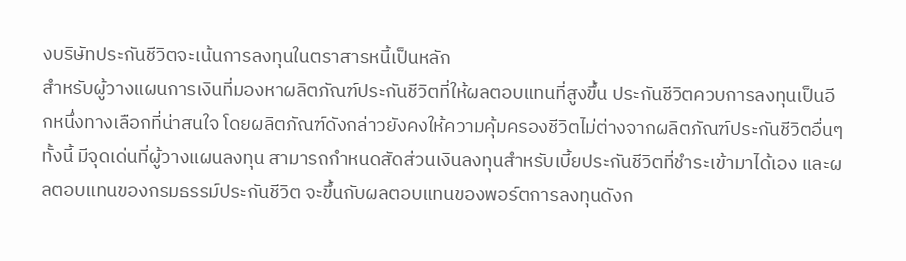งบริษัทประกันชีวิตจะเน้นการลงทุนในตราสารหนี้เป็นหลัก
สำหรับผู้วางแผนการเงินที่มองหาผลิตภัณฑ์ประกันชีวิตที่ให้ผลตอบแทนที่สูงขึ้น ประกันชีวิตควบการลงทุนเป็นอีกหนึ่งทางเลือกที่น่าสนใจ โดยผลิตภัณฑ์ดังกล่าวยังคงให้ความคุ้มครองชีวิตไม่ต่างจากผลิตภัณฑ์ประกันชีวิตอื่นๆ ทั้งนี้ มีจุดเด่นที่ผู้วางแผนลงทุน สามารถกำหนดสัดส่วนเงินลงทุนสำหรับเบี้ยประกันชีวิตที่ชำระเข้ามาได้เอง และผลตอบแทนของกรมธรรม์ประกันชีวิต จะขึ้นกับผลตอบแทนของพอร์ตการลงทุนดังก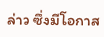ล่าว ซึ่งมีโอกาส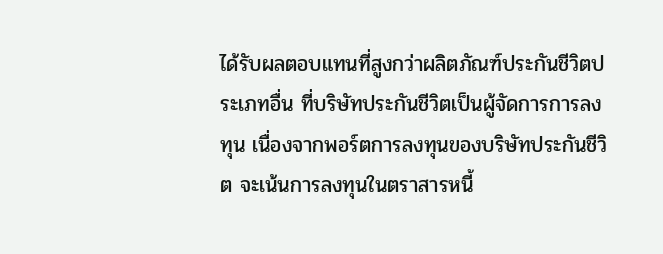ได้รับผลตอบแทนที่สูงกว่าผลิตภัณฑ์ประกันชีวิตประเภทอื่น ที่บริษัทประกันชีวิตเป็นผู้จัดการการลงทุน เนื่องจากพอร์ตการลงทุนของบริษัทประกันชีวิต จะเน้นการลงทุนในตราสารหนี้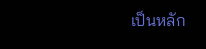เป็นหลัก